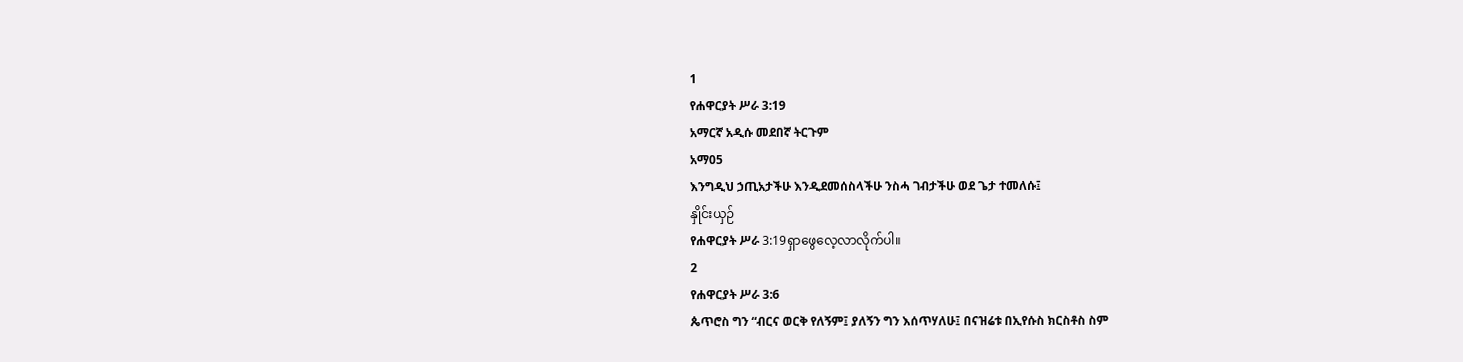1
የሐዋርያት ሥራ 3:19
አማርኛ አዲሱ መደበኛ ትርጉም
አማ05
እንግዲህ ኃጢአታችሁ እንዲደመሰስላችሁ ንስሓ ገብታችሁ ወደ ጌታ ተመለሱ፤
နှိုင်းယှဉ်
የሐዋርያት ሥራ 3:19ရှာဖွေလေ့လာလိုက်ပါ။
2
የሐዋርያት ሥራ 3:6
ጴጥሮስ ግን “ብርና ወርቅ የለኝም፤ ያለኝን ግን እሰጥሃለሁ፤ በናዝሬቱ በኢየሱስ ክርስቶስ ስም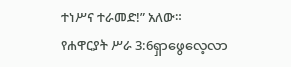ተነሥና ተራመድ!” አለው።
የሐዋርያት ሥራ 3:6ရှာဖွေလေ့လာ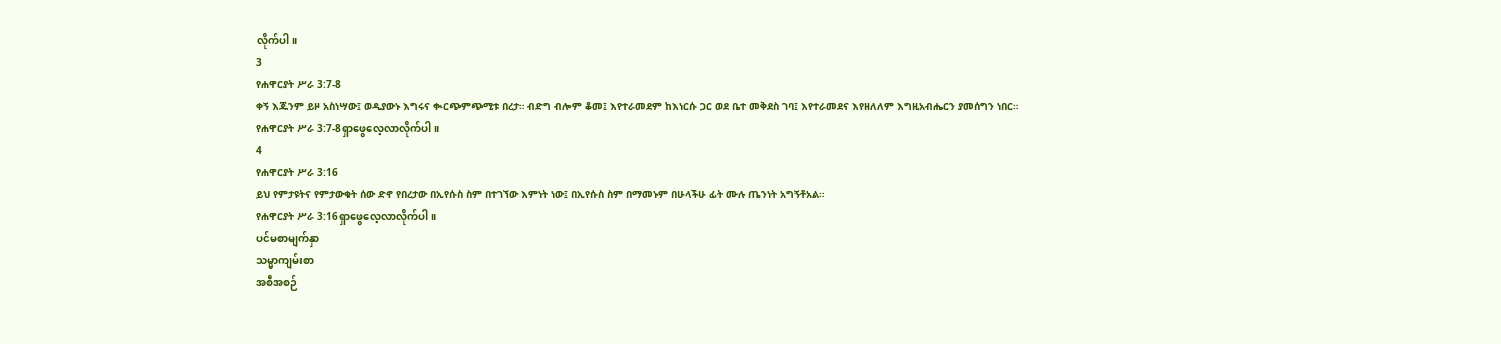လိုက်ပါ။
3
የሐዋርያት ሥራ 3:7-8
ቀኝ እጁንም ይዞ አስነሣው፤ ወዲያውኑ እግሩና ቊርጭምጭሚቱ በረታ። ብድግ ብሎም ቆመ፤ እየተራመደም ከእነርሱ ጋር ወደ ቤተ መቅደስ ገባ፤ እየተራመደና እየዘለለም እግዚአብሔርን ያመሰግን ነበር።
የሐዋርያት ሥራ 3:7-8ရှာဖွေလေ့လာလိုက်ပါ။
4
የሐዋርያት ሥራ 3:16
ይህ የምታዩትና የምታውቁት ሰው ድኖ የበረታው በኢየሱስ ስም በተገኘው እምነት ነው፤ በኢየሱስ ስም በማመኑም በሁላችሁ ፊት ሙሉ ጤንነት አግኝቶአል።
የሐዋርያት ሥራ 3:16ရှာဖွေလေ့လာလိုက်ပါ။
ပင်မစာမျက်နှာ
သမ္မာကျမ်းစာ
အစီအစဉ်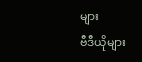များ
ဗီဒီယိုများ